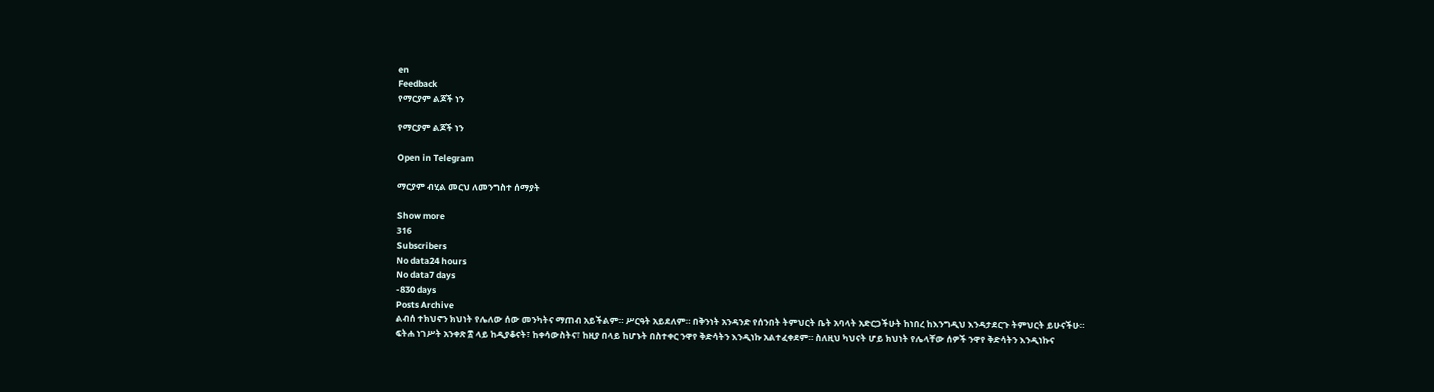en
Feedback
የማርያም ልጆች ነን

የማርያም ልጆች ነን

Open in Telegram

ማርያም ብሂል መርህ ለመንግስተ ሰማያት

Show more
316
Subscribers
No data24 hours
No data7 days
-830 days
Posts Archive
ልብሰ ተክህኖን ክህነት የሌለው ሰው መንካትና ማጠብ አይችልም። ሥርዓት አይደለም። በቅንነት አንዳንድ የሰንበት ትምህርት ቤት አባላት አድርጋችሁት ከነበረ ከእንግዲህ እንዳታደርጉ ትምህርት ይሁናችሁ። ፍትሐ ነገሥት አንቀጽ ፰ ላይ ከዲያቆናት፣ ከቀሳውስትና፣ ከዚያ በላይ ከሆኑት በስተቀር ንዋየ ቅድሳትን እንዲነኩ አልተፈቀደም። ስለዚህ ካህናት ሆይ ክህነት የሌላቸው ሰዎች ንዋየ ቅድሳትን እንዲነኩና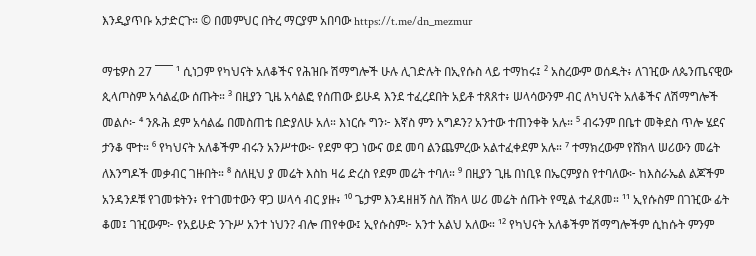እንዲያጥቡ አታድርጉ። © በመምህር በትረ ማርያም አበባው https://t.me/dn_mezmur

ማቴዎስ 27 ¯¯¯ ¹ ሲነጋም የካህናት አለቆችና የሕዝቡ ሽማግሎች ሁሉ ሊገድሉት በኢየሱስ ላይ ተማከሩ፤ ² አስረውም ወሰዱት፥ ለገዢው ለጴንጤናዊው ጲላጦስም አሳልፈው ሰጡት። ³ በዚያን ጊዜ አሳልፎ የሰጠው ይሁዳ እንደ ተፈረደበት አይቶ ተጸጸተ፥ ሠላሳውንም ብር ለካህናት አለቆችና ለሽማግሎች መልሶ፦ ⁴ ንጹሕ ደም አሳልፌ በመስጠቴ በድያለሁ አለ። እነርሱ ግን፦ እኛስ ምን አግዶን? አንተው ተጠንቀቅ አሉ። ⁵ ብሩንም በቤተ መቅደስ ጥሎ ሄደና ታንቆ ሞተ። ⁶ የካህናት አለቆችም ብሩን አንሥተው፦ የደም ዋጋ ነውና ወደ መባ ልንጨምረው አልተፈቀደም አሉ። ⁷ ተማክረውም የሸክላ ሠሪውን መሬት ለእንግዶች መቃብር ገዙበት። ⁸ ስለዚህ ያ መሬት እስከ ዛሬ ድረስ የደም መሬት ተባለ። ⁹ በዚያን ጊዜ በነቢዩ በኤርምያስ የተባለው፦ ከእስራኤል ልጆችም አንዳንዶቹ የገመቱትን፥ የተገመተውን ዋጋ ሠላሳ ብር ያዙ፥ ¹⁰ ጌታም እንዳዘዘኝ ስለ ሸክላ ሠሪ መሬት ሰጡት የሚል ተፈጸመ። ¹¹ ኢየሱስም በገዢው ፊት ቆመ፤ ገዢውም፦ የአይሁድ ንጉሥ አንተ ነህን? ብሎ ጠየቀው፤ ኢየሱስም፦ አንተ አልህ አለው። ¹² የካህናት አለቆችም ሽማግሎችም ሲከሱት ምንም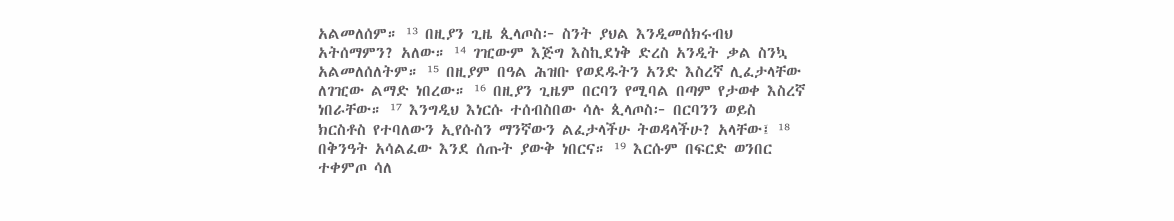አልመለሰም። ¹³ በዚያን ጊዜ ጲላጦስ፦ ስንት ያህል እንዲመሰክሩብህ አትሰማምን? አለው። ¹⁴ ገዢውም እጅግ እስኪደነቅ ድረስ አንዲት ቃል ስንኳ አልመለሰለትም። ¹⁵ በዚያም በዓል ሕዝቡ የወደዱትን አንድ እስረኛ ሊፈታላቸው ለገዢው ልማድ ነበረው። ¹⁶ በዚያን ጊዜም በርባን የሚባል በጣም የታወቀ እስረኛ ነበራቸው። ¹⁷ እንግዲህ እነርሱ ተሰብስበው ሳሉ ጲላጦስ፦ በርባንን ወይስ ክርስቶስ የተባለውን ኢየሱስን ማንኛውን ልፈታላችሁ ትወዳላችሁ? አላቸው፤ ¹⁸ በቅንዓት አሳልፈው እንደ ሰጡት ያውቅ ነበርና። ¹⁹ እርሱም በፍርድ ወንበር ተቀምጦ ሳለ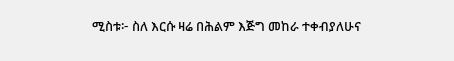ሚስቱ፦ ስለ እርሱ ዛሬ በሕልም እጅግ መከራ ተቀብያለሁና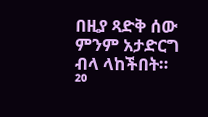በዚያ ጻድቅ ሰው ምንም አታድርግ ብላ ላከችበት። ²⁰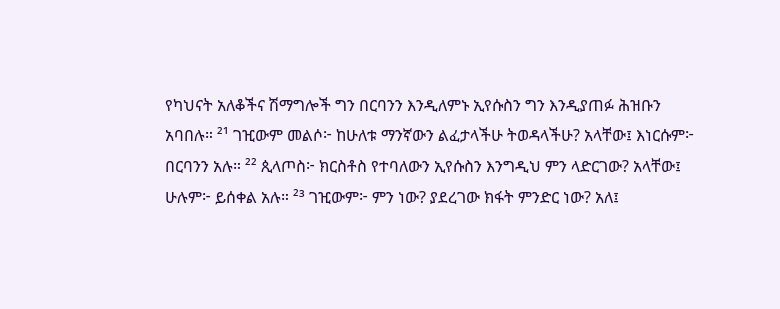የካህናት አለቆችና ሽማግሎች ግን በርባንን እንዲለምኑ ኢየሱስን ግን እንዲያጠፉ ሕዝቡን አባበሉ። ²¹ ገዢውም መልሶ፦ ከሁለቱ ማንኛውን ልፈታላችሁ ትወዳላችሁ? አላቸው፤ እነርሱም፦ በርባንን አሉ። ²² ጲላጦስ፦ ክርስቶስ የተባለውን ኢየሱስን እንግዲህ ምን ላድርገው? አላቸው፤ ሁሉም፦ ይሰቀል አሉ። ²³ ገዢውም፦ ምን ነው? ያደረገው ክፋት ምንድር ነው? አለ፤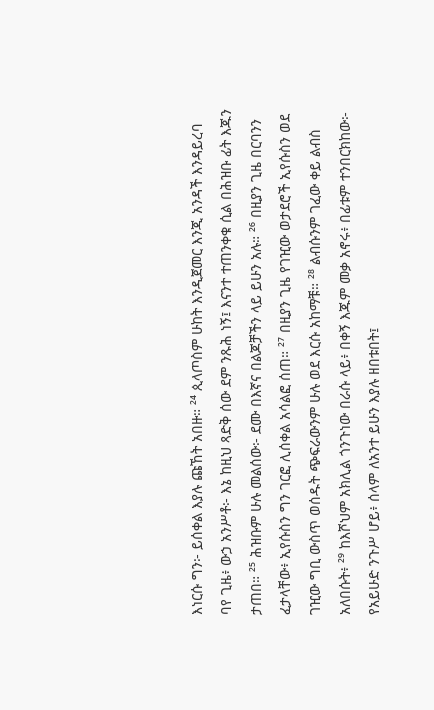እነርሱ ግን፦ ይሰቀል እያሉ ጩኸት አበዙ። ²⁴ ጲላጦስም ሁከት እንዲጀመር እንጂ አንዳች እንዳይረባ ባየ ጊዜ፥ ውኃ አንሥቶ፦ እኔ ከዚህ ጻድቅ ሰው ደም ንጹሕ ነኝ፤ እናንተ ተጠንቀቁ ሲል በሕዝቡ ፊት እጁን ታጠበ። ²⁵ ሕዝቡም ሁሉ መልሰው፦ ደሙ በእኛና በልጆቻችን ላይ ይሁን አሉ። ²⁶ በዚያን ጊዜ በርባንን ፈታላቸው፥ ኢየሱስን ግን ገርፎ ሊሰቀል አሳልፎ ሰጠ። ²⁷ በዚያን ጊዜ የገዢው ወታደሮች ኢየሱስን ወደ ገዢው ግቢ ውስጥ ወሰዱት ጭፍራውንም ሁሉ ወደ እርሱ አከማቹ። ²⁸ ልብሱንም ገፈው ቀይ ልብስ አለበሱት፥ ²⁹ ከእሾህም አክሊል ጎንጉነው በራሱ ላይ፥ በቀኝ እጁም መቃ አኖሩ፥ በፊቱም ተንበርክከው፦ የአይሁድ ንጉሥ ሆይ፥ ሰላም ለአንተ ይሁን እያሉ ዘበቱበት፤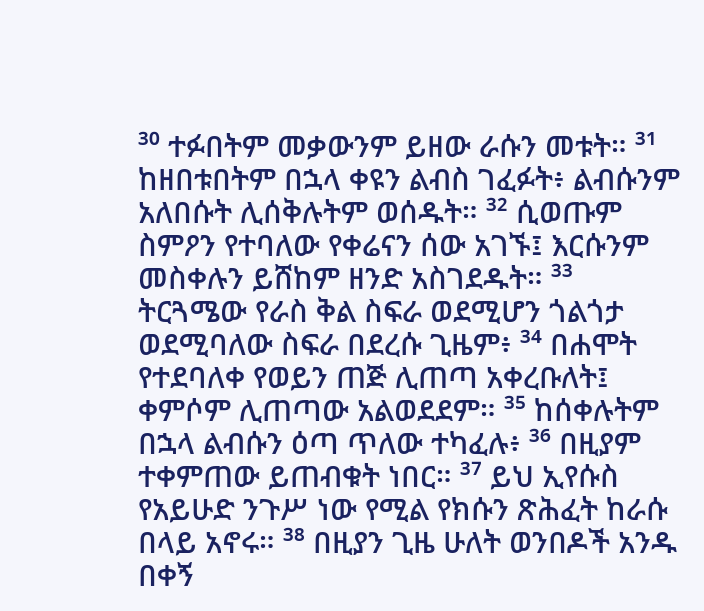³⁰ ተፉበትም መቃውንም ይዘው ራሱን መቱት። ³¹ ከዘበቱበትም በኋላ ቀዩን ልብስ ገፈፉት፥ ልብሱንም አለበሱት ሊሰቅሉትም ወሰዱት። ³² ሲወጡም ስምዖን የተባለው የቀሬናን ሰው አገኙ፤ እርሱንም መስቀሉን ይሸከም ዘንድ አስገደዱት። ³³ ትርጓሜው የራስ ቅል ስፍራ ወደሚሆን ጎልጎታ ወደሚባለው ስፍራ በደረሱ ጊዜም፥ ³⁴ በሐሞት የተደባለቀ የወይን ጠጅ ሊጠጣ አቀረቡለት፤ ቀምሶም ሊጠጣው አልወደደም። ³⁵ ከሰቀሉትም በኋላ ልብሱን ዕጣ ጥለው ተካፈሉ፥ ³⁶ በዚያም ተቀምጠው ይጠብቁት ነበር። ³⁷ ይህ ኢየሱስ የአይሁድ ንጉሥ ነው የሚል የክሱን ጽሕፈት ከራሱ በላይ አኖሩ። ³⁸ በዚያን ጊዜ ሁለት ወንበዶች አንዱ በቀኝ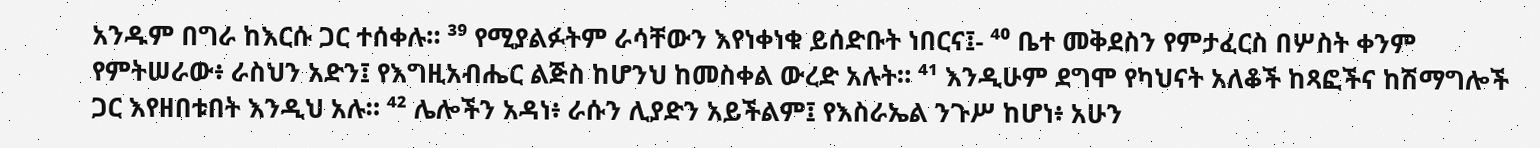አንዱም በግራ ከእርሱ ጋር ተሰቀሉ። ³⁹ የሚያልፉትም ራሳቸውን እየነቀነቁ ይሰድቡት ነበርና፤- ⁴⁰ ቤተ መቅደስን የምታፈርስ በሦስት ቀንም የምትሠራው፥ ራስህን አድን፤ የእግዚአብሔር ልጅስ ከሆንህ ከመስቀል ውረድ አሉት። ⁴¹ እንዲሁም ደግሞ የካህናት አለቆች ከጻፎችና ከሽማግሎች ጋር እየዘበቱበት እንዲህ አሉ። ⁴² ሌሎችን አዳነ፥ ራሱን ሊያድን አይችልም፤ የእስራኤል ንጉሥ ከሆነ፥ አሁን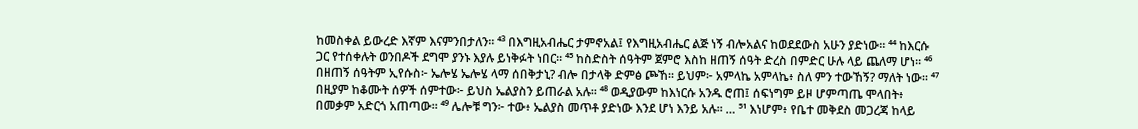ከመስቀል ይውረድ እኛም እናምንበታለን። ⁴³ በእግዚአብሔር ታምኖአል፤ የእግዚአብሔር ልጅ ነኝ ብሎአልና ከወደደውስ አሁን ያድነው። ⁴⁴ ከእርሱ ጋር የተሰቀሉት ወንበዶች ደግሞ ያንኑ እያሉ ይነቅፉት ነበር። ⁴⁵ ከስድስት ሰዓትም ጀምሮ እስከ ዘጠኝ ሰዓት ድረስ በምድር ሁሉ ላይ ጨለማ ሆነ። ⁴⁶ በዘጠኝ ሰዓትም ኢየሱስ፦ ኤሎሄ ኤሎሄ ላማ ሰበቅታኒ? ብሎ በታላቅ ድምፅ ጮኸ። ይህም፦ አምላኬ አምላኬ፥ ስለ ምን ተውኸኝ? ማለት ነው። ⁴⁷ በዚያም ከቆሙት ሰዎች ሰምተው፦ ይህስ ኤልያስን ይጠራል አሉ። ⁴⁸ ወዲያውም ከእነርሱ አንዱ ሮጠ፤ ሰፍነግም ይዞ ሆምጣጤ ሞላበት፥ በመቃም አድርጎ አጠጣው። ⁴⁹ ሌሎቹ ግን፦ ተው፥ ኤልያስ መጥቶ ያድነው እንደ ሆነ እንይ አሉ። … ⁵¹ እነሆም፥ የቤተ መቅደስ መጋረጃ ከላይ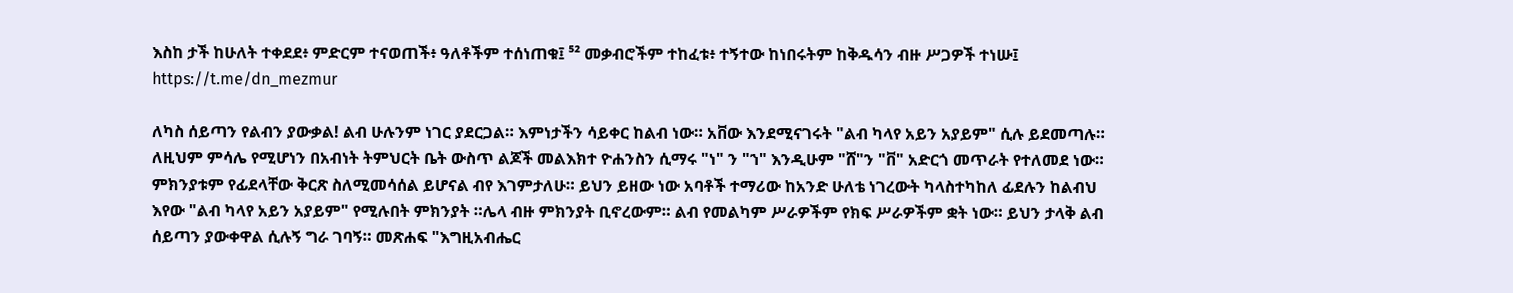እስከ ታች ከሁለት ተቀደደ፥ ምድርም ተናወጠች፥ ዓለቶችም ተሰነጠቁ፤ ⁵² መቃብሮችም ተከፈቱ፥ ተኝተው ከነበሩትም ከቅዱሳን ብዙ ሥጋዎች ተነሡ፤ https://t.me/dn_mezmur

ለካስ ሰይጣን የልብን ያውቃል! ልብ ሁሉንም ነገር ያደርጋል። እምነታችን ሳይቀር ከልብ ነው። አቨው እንደሚናገሩት "ልብ ካላየ አይን አያይም" ሲሉ ይደመጣሉ። ለዚህም ምሳሌ የሚሆነን በአብነት ትምህርት ቤት ውስጥ ልጆች መልእክተ ዮሐንስን ሲማሩ "ነ" ን "ኀ" እንዲሁም "ሸ"ን "ቨ" አድርጎ መጥራት የተለመደ ነው። ምክንያቱም የፊደላቸው ቅርጽ ስለሚመሳሰል ይሆናል ብየ እገምታለሁ። ይህን ይዘው ነው አባቶች ተማሪው ከአንድ ሁለቴ ነገረውት ካላስተካከለ ፊደሉን ከልብህ እየው "ልብ ካላየ አይን አያይም" የሚሉበት ምክንያት ።ሌላ ብዙ ምክንያት ቢኖረውም። ልብ የመልካም ሥራዎችም የክፍ ሥራዎችም ቋት ነው። ይህን ታላቅ ልብ ሰይጣን ያውቀዋል ሲሉኝ ግራ ገባኝ። መጽሐፍ "እግዚአብሔር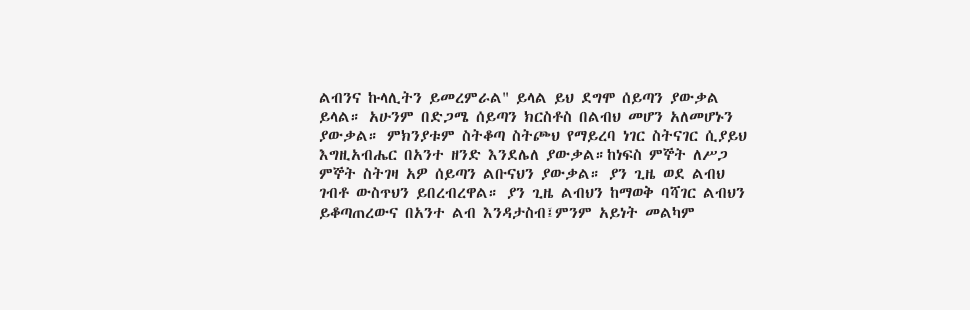ልብንና ኩላሊትን ይመረምራል" ይላል ይህ ደግሞ ሰይጣን ያውቃል ይላል። አሁንም በድጋሜ ሰይጣን ክርስቶስ በልብህ መሆን አለመሆኑን ያውቃል። ምክንያቱም ስትቆጣ ስትጮህ የማይረባ ነገር ስትናገር ሲያይህ እግዚአብሔር በአንተ ዘንድ እንደሌለ ያውቃል።ከነፍስ ምኞት ለሥጋ ምኞት ስትገዛ አዎ ሰይጣን ልቡናህን ያውቃል። ያን ጊዜ ወደ ልብህ ገብቶ ውስጥህን ይበረብረዋል። ያን ጊዜ ልብህን ከማወቅ ባሻገር ልብህን ይቆጣጠረውና በአንተ ልብ እንዳታስብ፤ምንም አይነት መልካም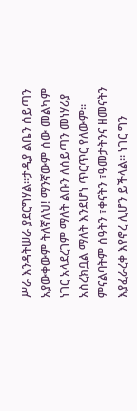ሥራ እንዳትሠራ ያደርግሃል።ታዲያ ልቤን ሰይጣን አያውቀውም ትለኛለህ! ማንኛውም ሰው መልካም ነገር አላደረገም ማለት ልቡን ለሰይጣን መነሃሪያ አስረክቧል ማለት እንደሆነ ጥርጥር የለውም። ምናልባትም ሰዓትን ፣ቀናትን ፣ዓመታትንና ዘመናትን እያፈራረቀ እየኖረ ሊሆን ይችላል። ነገር ግን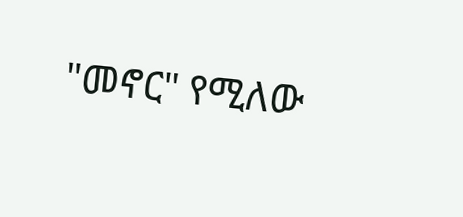"መኖር" የሚለው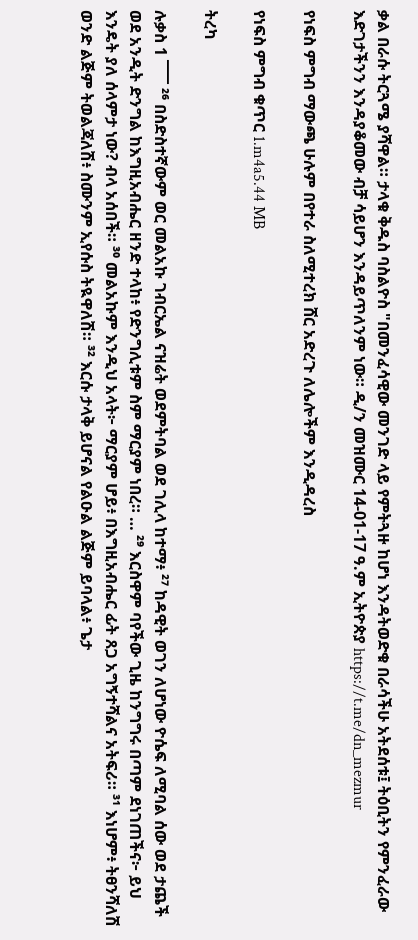ቃል በራሱ ትርጓሜ ያሻዋል። ታላቁ ቅዱስ ባስልዮስ "በመንፈሳዊው መንገድ ላይ የምትጓዙ ከሆነ እንዳትወድቁ በራሳችሁ አትደሰቱ፤ ትዕቢትን የምንፈራው እድገታችንን እንዳያቆመው ብቻ ሳይሆን እንዳይጥለንም ነው። ዲ/ን መዝሙር 14-01-17 ዓ.ም ኢትዮጵያ https://t.me/dn_mezmur

የነፍስ ምግብ ማውጫ ሁሉም በየተራ ስለሚተረክ ሸር አድረጉ ለሌሎችም እንዲዳረስ

የነፍስ ምግብ ቁጥር 1.m4a5.44 MB

ትረካ

ሉቃስ 1 ¯¯¯ ²⁶ በስድስተኛውም ወር መልአኩ ገብርኤል ናዝሬት ወደምትባል ወደ ገሊላ ከተማ፥ ²⁷ ከዳዊት ወገን ለሆነው ዮሴፍ ለሚባል ሰው ወደ ታጨች ወደ አንዲት ድንግል ከእግዚአብሔር ዘንድ ተላከ፥ የድንግሊቱም ስም ማርያም ነበረ። … ²⁹ እርስዋም ባየችው ጊዜ ከንግግሩ በጣም ደነገጠችና፦ ይህ እንዴት ያለ ሰላምታ ነው? ብላ አሰበች። ³⁰ መልአኩም እንዲህ አላት፦ ማርያም ሆይ፥ በእግዚአብሔር ፊት ጸጋ አግኝተሻልና አትፍሪ። ³¹ እነሆም፥ ትፀንሻለሽ ወንድ ልጅም ትወልጃለሽ፥ ስሙንም ኢየሱስ ትዪዋለሽ። ³² እርሱ ታላቅ ይሆናል የልዑል ልጅም ይባላል፥ ጌታ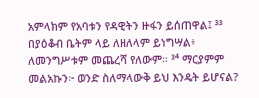አምላክም የአባቱን የዳዊትን ዙፋን ይሰጠዋል፤ ³³ በያዕቆብ ቤትም ላይ ለዘለላም ይነግሣል፥ ለመንግሥቱም መጨረሻ የለውም። ³⁴ ማርያምም መልአኩን፦ ወንድ ስለማላውቅ ይህ እንዴት ይሆናል?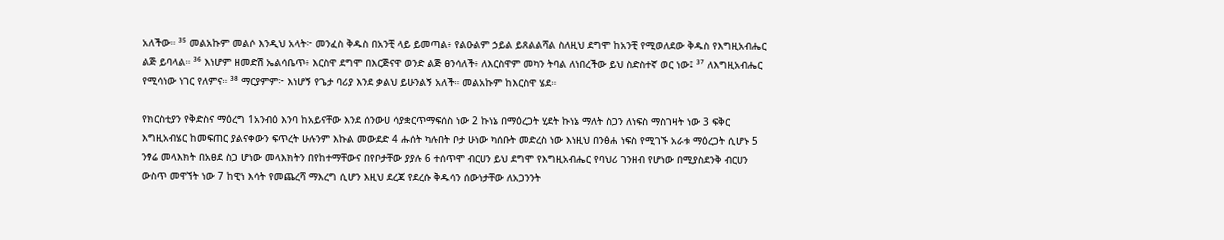አለችው። ³⁵ መልአኩም መልሶ እንዲህ አላት፦ መንፈስ ቅዱስ በአንቺ ላይ ይመጣል፥ የልዑልም ኃይል ይጸልልሻል ስለዚህ ደግሞ ከአንቺ የሚወለደው ቅዱስ የእግዚአብሔር ልጅ ይባላል። ³⁶ እነሆም ዘመድሽ ኤልሳቤጥ፥ እርስዋ ደግሞ በእርጅናዋ ወንድ ልጅ ፀንሳለች፥ ለእርስዋም መካን ትባል ለነበረችው ይህ ስድስተኛ ወር ነው፤ ³⁷ ለእግዚአብሔር የሚሳነው ነገር የለምና። ³⁸ ማርያምም፦ እነሆኝ የጌታ ባሪያ እንደ ቃልህ ይሁንልኝ አለች። መልአኩም ከእርስዋ ሄደ።

የክርስቲያን የቅድስና ማዕረግ 1አንብዕ እንባ ከአይናቸው እንደ ሰንውሀ ሳያቋርጥማፍሰስ ነው 2 ኩነኔ በማዕረጋት ሂደት ኩነኔ ማለት ስጋን ለነፍስ ማስገዛት ነው 3 ፍቅር እግዚአብሄር ከመፍጠር ያልናቀውን ፍጥረት ሁሉንም እኩል መውደድ 4 ሑሰት ካሉበት ቦታ ሁነው ካሰቡት መድረስ ነው እነዚህ በንፅሐ ነፍስ የሚገኙ አራቱ ማዕረጋት ሲሆኑ 5 ንፃሬ መላእክት በአፀደ ስጋ ሆነው መላእክትን በየከተማቸውና በየቦታቸው ያያሉ 6 ተሰጥሞ ብርሀን ይህ ደግሞ የእግዚአብሔር የባህሪ ገንዘብ የሆነው በሚያስደንቅ ብርሀን ውስጥ መዋኘት ነው 7 ከዊነ እሳት የመጨረሻ ማእረግ ሲሆን እዚህ ደረጃ የደረሱ ቅዱሳን ሰውነታቸው ለአጋንንት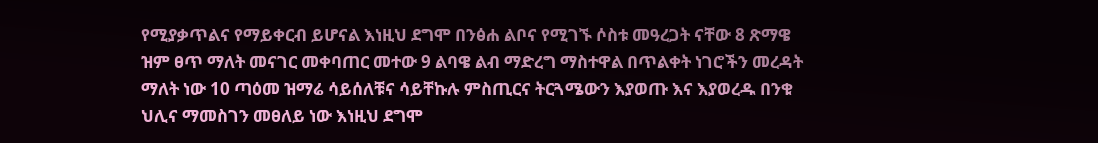የሚያቃጥልና የማይቀርብ ይሆናል እነዚህ ደግሞ በንፅሐ ልቦና የሚገኙ ሶስቱ መዓረጋት ናቸው 8 ጽማዌ ዝም ፀጥ ማለት መናገር መቀባጠር መተው 9 ልባዌ ልብ ማድረግ ማስተዋል በጥልቀት ነገሮችን መረዳት ማለት ነው 10 ጣዕመ ዝማሬ ሳይሰለቹና ሳይቸኩሉ ምስጢርና ትርጓሜውን እያወጡ እና እያወረዱ በንቁ ህሊና ማመስገን መፀለይ ነው እነዚህ ደግሞ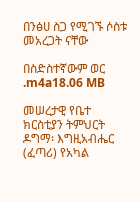በንፅሀ ስጋ የሚገኙ ሶስቱ መአረጋት ናቸው

በስድስተኛውም ወር .m4a18.06 MB

መሠረታዊ የቤተ ክርስቲያን ትምህርት ዶግማ፡ እግዚአብሔር (ፈጣሪ) የአካል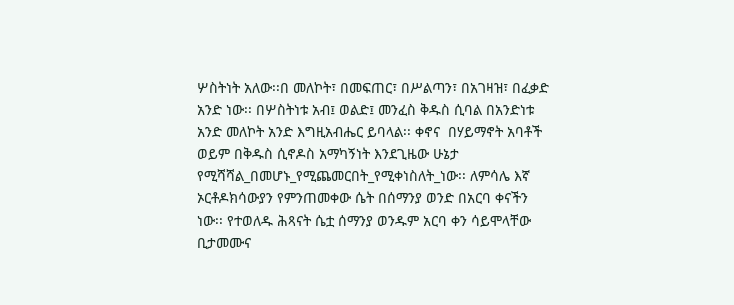ሦስትነት አለው፡፡በ መለኮት፣ በመፍጠር፣ በሥልጣን፣ በአገዛዝ፣ በፈቃድ  አንድ ነው፡፡ በሦስትነቱ አብ፤ ወልድ፤ መንፈስ ቅዱስ ሲባል በአንድነቱ አንድ መለኮት አንድ እግዚአብሔር ይባላል፡፡ ቀኖና  በሃይማኖት አባቶች ወይም በቅዱስ ሲኖዶስ አማካኝነት እንደጊዜው ሁኔታ የሚሻሻል_በመሆኑ_የሚጨመርበት_የሚቀነስለት_ነው፡፡ ለምሳሌ እኛ ኦርቶዶክሳውያን የምንጠመቀው ሴት በሰማንያ ወንድ በአርባ ቀናችን ነው፡፡ የተወለዱ ሕጻናት ሴቷ ሰማንያ ወንዱም አርባ ቀን ሳይሞላቸው ቢታመሙና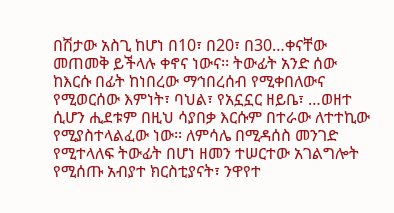በሽታው አስጊ ከሆነ በ10፣ በ20፣ በ30…ቀናቸው መጠመቅ ይችላሉ ቀኖና ነውና፡፡ ትውፊት አንድ ሰው ከእርሱ በፊት ከነበረው ማኅበረሰብ የሚቀበለውና የሚወርሰው እምነት፣ ባህል፣ የአኗኗር ዘይቤ፣ …ወዘተ ሲሆን ሒደቱም በዚህ ሳያበቃ እርሱም በተራው ለተተኪው የሚያስተላልፈው ነው፡፡ ለምሳሌ በሚዳሰስ መንገድ የሚተላለፍ ትውፊት በሆነ ዘመን ተሠርተው አገልግሎት የሚሰጡ አብያተ ክርስቲያናት፣ ንዋየተ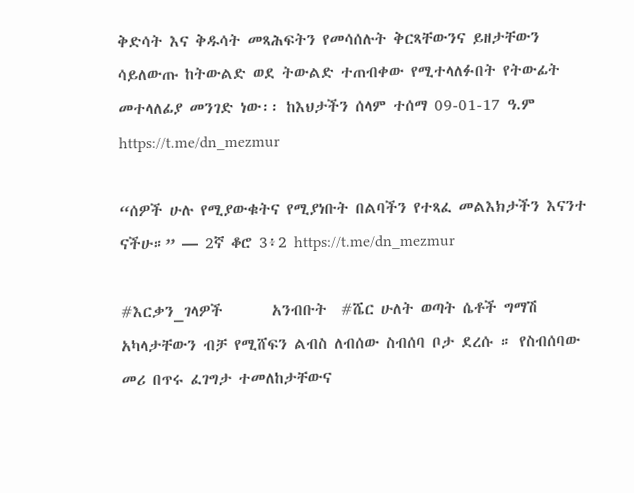ቅድሳት እና ቅዱሳት መጻሕፍትን የመሳሰሉት ቅርጻቸውንና ይዘታቸውን ሳይለውጡ ከትውልድ ወደ ትውልድ ተጠብቀው የሚተላለፉበት የትውፊት መተላለፊያ መንገድ ነው፡፡ ከእህታችን ሰላም ተሰማ 09-01-17 ዓ.ም https://t.me/dn_mezmur

“ሰዎች ሁሉ የሚያውቁትና የሚያነቡት በልባችን የተጻፈ መልእክታችን እናንተ ናችሁ።” — 2ኛ ቆሮ 3፥2 https://t.me/dn_mezmur

#እርቃን_ገላዎች       አንብቡት  #ሼር ሁለት ወጣት ሴቶች ግማሽ አካላታቸውን ብቻ የሚሸፍን ልብስ ለብሰው ስብሰባ ቦታ ደረሱ ። የስብሰባው መሪ በጥሩ ፈገግታ ተመለከታቸውና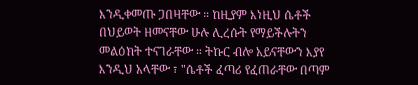እንዲቀመጡ ጋበዛቸው ። ከዚያም እነዚህ ሴቶች በህይወት ዘመናቸው ሁሉ ሊረሱት የማይችሉትን መልዕክት ተናገራቸው ። ትኩር ብሎ አይናቸውን እያየ እንዲህ አላቸው ፣ "ሴቶች ፈጣሪ የፈጠራቸው በጣም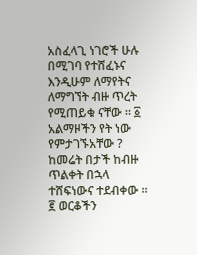አስፈላጊ ነገሮች ሁሉ በሚገባ የተሸፈኑና እንዲሁም ለማየትና ለማግኘት ብዙ ጥረት የሚጠይቁ ናቸው ። ፩ አልማዞችን የት ነው የምታገኙአቸው ? ከመሬት በታች ከብዙ ጥልቀት በኋላ ተሸፍነውና ተደብቀው ። ፪ ወርቆችን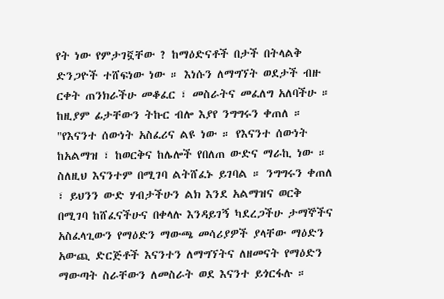የት ነው የምታገኟቸው ? ከማዕድናቶች በታች በትላልቅ ድንጋዮች ተሸፍነው ነው ። እነሱን ለማግኘት ወደታች ብዙ ርቀት ጠንክራችሁ መቆፈር ፣ መስራትና መፈለግ አለባችሁ ። ከዚያም ፊታቸውን ትኩር ብሎ እያየ ንግግሩን ቀጠለ ። "የእናንተ ሰውነት አስፈሪና ልዩ ነው ። የእናንተ ሰውነት ከአልማዝ ፣ ከወርቅና ከሌሎች የበለጠ ውድና ማራኪ ነው ። ስለዚህ እናንተም በሚገባ ልትሸፈኑ ይገባል ። ንግግሩን ቀጠለ ፣ ይህንን ውድ ሃብታችሁን ልክ እንደ አልማዝና ወርቅ በሚገባ ከሸፈናችሁና በቀላሉ እንዳይገኝ ካደረጋችሁ ታማኞችና አስፈላጊውን የማዕድን ማውጫ መሳሪያዎች ያላቸው ማዕድን አውጪ ድርጅቶች እናንተን ለማግኘትና ለዘመናት የማዕድን ማውጣት ስራቸውን ለመስራት ወደ እናንተ ይጎርፋሉ ።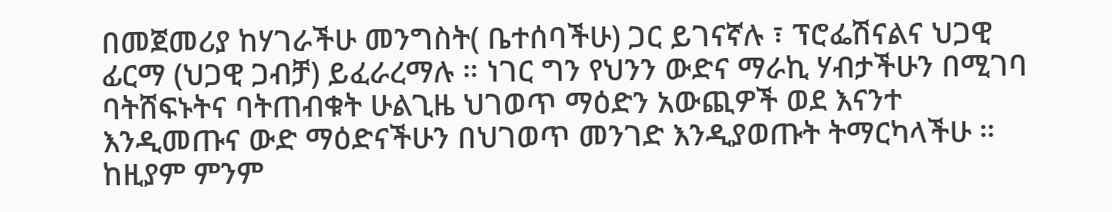በመጀመሪያ ከሃገራችሁ መንግስት( ቤተሰባችሁ) ጋር ይገናኛሉ ፣ ፕሮፌሽናልና ህጋዊ ፊርማ (ህጋዊ ጋብቻ) ይፈራረማሉ ። ነገር ግን የህንን ውድና ማራኪ ሃብታችሁን በሚገባ ባትሸፍኑትና ባትጠብቁት ሁልጊዜ ህገወጥ ማዕድን አውጪዎች ወደ እናንተ እንዲመጡና ውድ ማዕድናችሁን በህገወጥ መንገድ እንዲያወጡት ትማርካላችሁ ። ከዚያም ምንም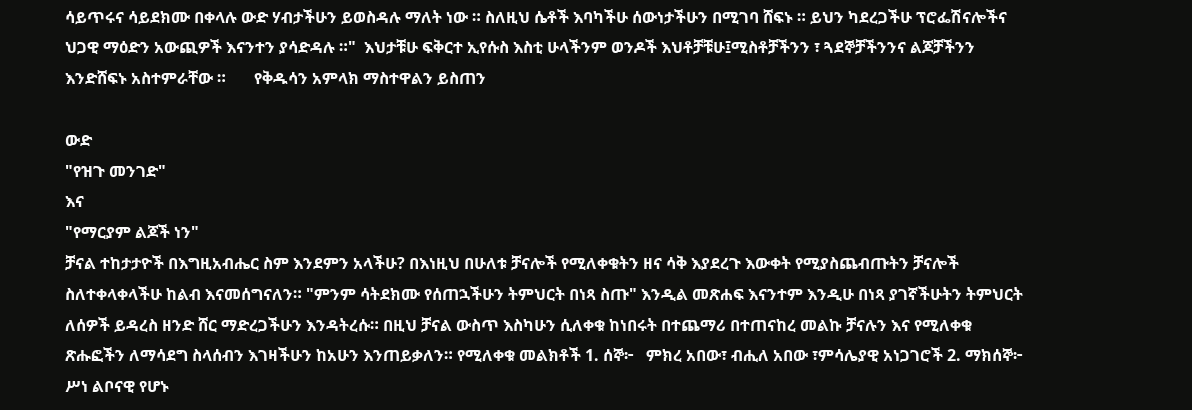ሳይጥሩና ሳይደክሙ በቀላሉ ውድ ሃብታችሁን ይወስዳሉ ማለት ነው ። ስለዚህ ሴቶች እባካችሁ ሰውነታችሁን በሚገባ ሸፍኑ ። ይህን ካደረጋችሁ ፕሮፌሽናሎችና ህጋዊ ማዕድን አውጪዎች እናንተን ያሳድዳሉ ።"  እህታቹሁ ፍቅርተ ኢየሱስ እስቲ ሁላችንም ወንዶች እህቶቻቹሁ፤ሚስቶቻችንን ፣ ጓደኞቻችንንና ልጆቻችንን እንድሸፍኑ አስተምራቸው ።       የቅዱሳን አምላክ ማስተዋልን ይስጠን

ውድ
"የዝጉ መንገድ"
እና
"የማርያም ልጆች ነን"
ቻናል ተከታታዮች በእግዚአብሔር ስም እንደምን አላችሁ? በእነዚህ በሁለቱ ቻናሎች የሚለቀቁትን ዘና ሳቅ እያደረጉ እውቀት የሚያስጨብጡትን ቻናሎች ስለተቀላቀላችሁ ከልብ እናመሰግናለን። "ምንም ሳትደክሙ የሰጠኋችሁን ትምህርት በነጻ ስጡ" እንዲል መጽሐፍ እናንተም እንዲሁ በነጻ ያገኛችሁትን ትምህርት ለሰዎች ይዳረስ ዘንድ ሸር ማድረጋችሁን እንዳትረሱ። በዚህ ቻናል ውስጥ እስካሁን ሲለቀቁ ከነበሩት በተጨማሪ በተጠናከረ መልኩ ቻናሉን እና የሚለቀቁ ጽሑፎችን ለማሳደግ ስላሰብን እገዛችሁን ከአሁን እንጠይቃለን። የሚለቀቁ መልክቶች 1. ሰኞ፦   ምክረ አበው፣ ብሒለ አበው ፣ምሳሌያዊ አነጋገሮች 2. ማክሰኞ፦ ሥነ ልቦናዊ የሆኑ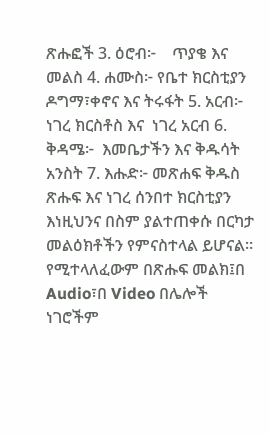ጽሑፎች 3. ዕሮብ፦    ጥያቄ እና መልስ 4. ሐሙስ፦ የቤተ ክርስቲያን ዶግማ፣ቀኖና እና ትሩፋት 5. አርብ፦     ነገረ ክርስቶስ እና  ነገረ አርብ 6. ቅዳሜ፦  እመቤታችን እና ቅዱሳት አንስት 7. እሑድ፦ መጽሐፍ ቅዱስ ጽሑፍ እና ነገረ ሰንበተ ክርስቲያን እነዚህንና በስም ያልተጠቀሱ በርካታ መልዕክቶችን የምናስተላል ይሆናል። የሚተላለፈውም በጽሑፍ መልክ፤በ Audio፣በ Video በሌሎች ነገሮችም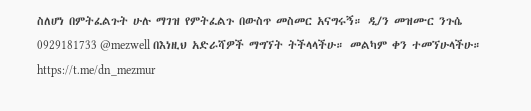ስለሆነ በምትፈልጉት ሁሉ ማገዝ የምትፈልጉ በውስጥ መስመር አናግሩኝ። ዲ/ን መዝሙር ንጉሴ 0929181733 @mezwell በእነዚህ አድራሻዎች ማግኘት ትችላላችሁ። መልካም ቀን ተመኘሁላችሁ። https://t.me/dn_mezmur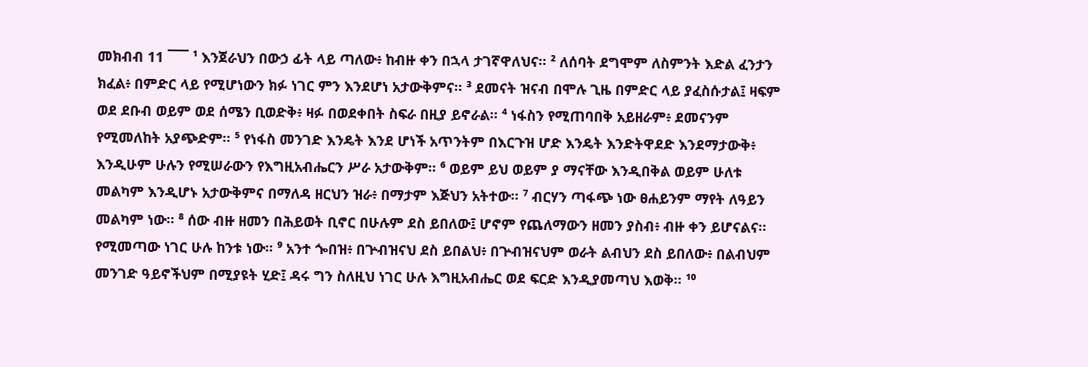መክብብ 11 ¯¯¯ ¹ እንጀራህን በውኃ ፊት ላይ ጣለው፥ ከብዙ ቀን በኋላ ታገኛዋለህና። ² ለሰባት ደግሞም ለስምንት እድል ፈንታን ክፈል፥ በምድር ላይ የሚሆነውን ክፉ ነገር ምን እንደሆነ አታውቅምና። ³ ደመናት ዝናብ በሞሉ ጊዜ በምድር ላይ ያፈስሱታል፤ ዛፍም ወደ ደቡብ ወይም ወደ ሰሜን ቢወድቅ፥ ዛፉ በወደቀበት ስፍራ በዚያ ይኖራል። ⁴ ነፋስን የሚጠባበቅ አይዘራም፥ ደመናንም የሚመለከት አያጭድም። ⁵ የነፋስ መንገድ እንዴት እንደ ሆነች አጥንትም በእርጉዝ ሆድ እንዴት እንድትዋደድ እንደማታውቅ፥ እንዲሁም ሁሉን የሚሠራውን የእግዚአብሔርን ሥራ አታውቅም። ⁶ ወይም ይህ ወይም ያ ማናቸው እንዲበቅል ወይም ሁለቱ መልካም እንዲሆኑ አታውቅምና በማለዳ ዘርህን ዝራ፥ በማታም እጅህን አትተው። ⁷ ብርሃን ጣፋጭ ነው ፀሐይንም ማየት ለዓይን መልካም ነው። ⁸ ሰው ብዙ ዘመን በሕይወት ቢኖር በሁሉም ደስ ይበለው፤ ሆኖም የጨለማውን ዘመን ያስብ፥ ብዙ ቀን ይሆናልና። የሚመጣው ነገር ሁሉ ከንቱ ነው። ⁹ አንተ ጐበዝ፥ በጕብዝናህ ደስ ይበልህ፥ በጕብዝናህም ወራት ልብህን ደስ ይበለው፥ በልብህም መንገድ ዓይኖችህም በሚያዩት ሂድ፤ ዳሩ ግን ስለዚህ ነገር ሁሉ እግዚአብሔር ወደ ፍርድ እንዲያመጣህ እወቅ። ¹⁰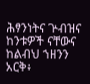ሕፃንነትና ጕብዝና ከንቱዎች ናቸውና ከልብህ ኀዘንን አርቅ፥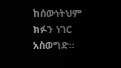ከሰውነትህም ክፉን ነገር አስወግድ።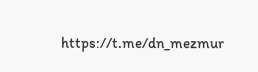https://t.me/dn_mezmur